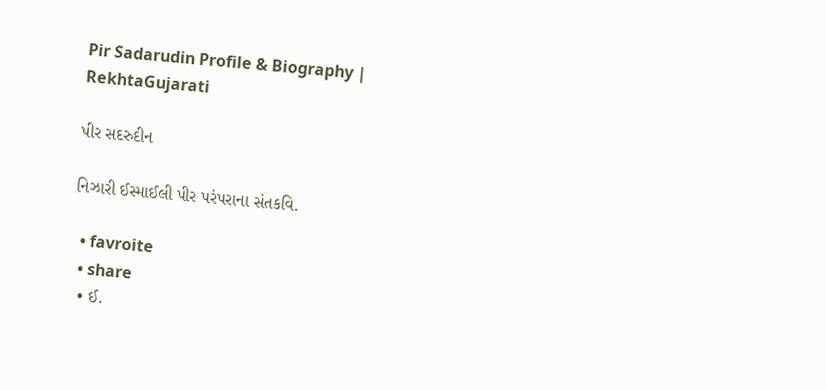Pir Sadarudin Profile & Biography | RekhtaGujarati

પીર સદરુદીન

નિઝારી ઈસ્માઈલી પીર પરંપરાના સંતકવિ.

  • favroite
  • share
  • ઈ.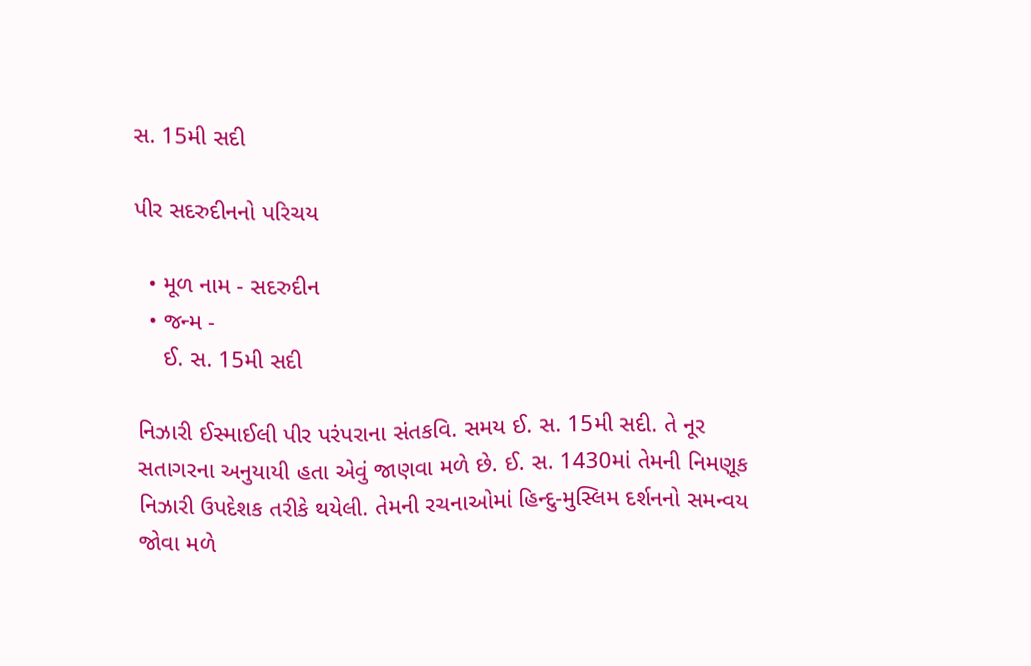સ. 15મી સદી

પીર સદરુદીનનો પરિચય

  • મૂળ નામ - સદરુદીન
  • જન્મ -
    ઈ. સ. 15મી સદી

નિઝારી ઈસ્માઈલી પીર પરંપરાના સંતકવિ. સમય ઈ. સ. 15મી સદી. તે નૂર સતાગરના અનુયાયી હતા એવું જાણવા મળે છે. ઈ. સ. 1430માં તેમની નિમણૂક નિઝારી ઉપદેશક તરીકે થયેલી. તેમની રચનાઓમાં હિન્દુ-મુસ્લિમ દર્શનનો સમન્વય જોવા મળે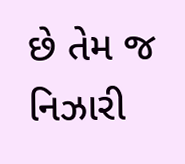છે તેમ જ નિઝારી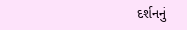દર્શનનું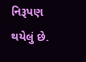નિરૂપણ થયેલું છે.